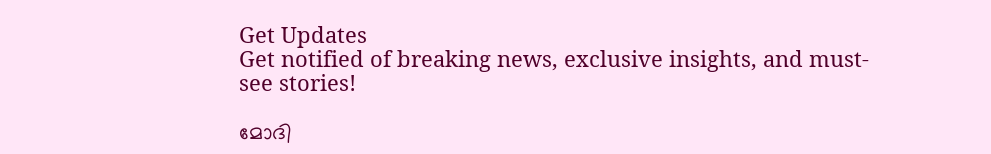Get Updates
Get notified of breaking news, exclusive insights, and must-see stories!

മോദി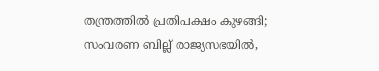തന്ത്രത്തില്‍ പ്രതിപക്ഷം കുഴങ്ങി; സംവരണ ബില്ല് രാജ്യസഭയില്‍,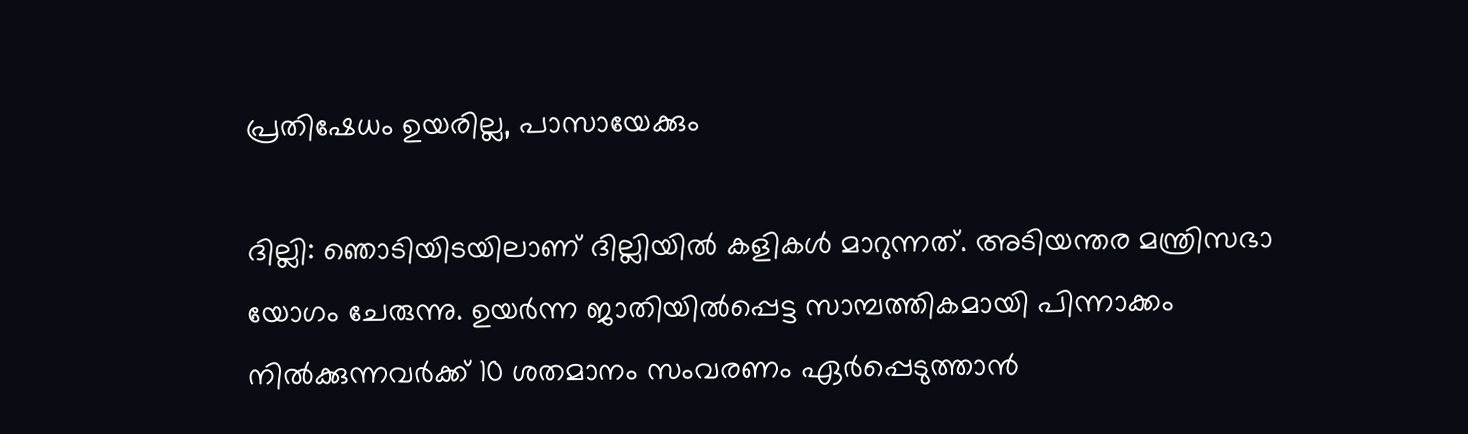പ്രതിഷേധം ഉയരില്ല, പാസായേക്കും

ദില്ലി: ഞൊടിയിടയിലാണ് ദില്ലിയില്‍ കളികള്‍ മാറുന്നത്. അടിയന്തര മന്ത്രിസഭാ യോഗം ചേരുന്നു. ഉയര്‍ന്ന ജാതിയില്‍പ്പെട്ട സാമ്പത്തികമായി പിന്നാക്കം നില്‍ക്കുന്നവര്‍ക്ക് 10 ശതമാനം സംവരണം ഏര്‍പ്പെടുത്താന്‍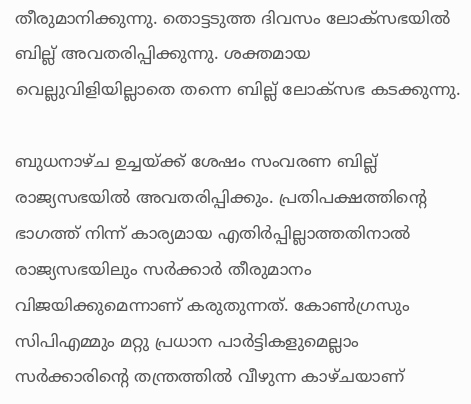തീരുമാനിക്കുന്നു. തൊട്ടടുത്ത ദിവസം ലോക്‌സഭയില്‍ ബില്ല് അവതരിപ്പിക്കുന്നു. ശക്തമായ വെല്ലുവിളിയില്ലാതെ തന്നെ ബില്ല് ലോക്‌സഭ കടക്കുന്നു.

ബുധനാഴ്ച ഉച്ചയ്ക്ക് ശേഷം സംവരണ ബില്ല് രാജ്യസഭയില്‍ അവതരിപ്പിക്കും. പ്രതിപക്ഷത്തിന്റെ ഭാഗത്ത് നിന്ന് കാര്യമായ എതിര്‍പ്പില്ലാത്തതിനാല്‍ രാജ്യസഭയിലും സര്‍ക്കാര്‍ തീരുമാനം വിജയിക്കുമെന്നാണ് കരുതുന്നത്. കോണ്‍ഗ്രസും സിപിഎമ്മും മറ്റു പ്രധാന പാര്‍ട്ടികളുമെല്ലാം സര്‍ക്കാരിന്റെ തന്ത്രത്തില്‍ വീഴുന്ന കാഴ്ചയാണ്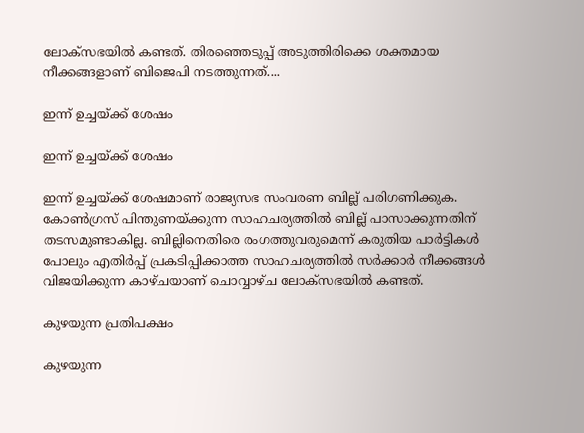ലോക്‌സഭയില്‍ കണ്ടത്. തിരഞ്ഞെടുപ്പ് അടുത്തിരിക്കെ ശക്തമായ നീക്കങ്ങളാണ് ബിജെപി നടത്തുന്നത്....

ഇന്ന് ഉച്ചയ്ക്ക് ശേഷം

ഇന്ന് ഉച്ചയ്ക്ക് ശേഷം

ഇന്ന് ഉച്ചയ്ക്ക് ശേഷമാണ് രാജ്യസഭ സംവരണ ബില്ല് പരിഗണിക്കുക. കോണ്‍ഗ്രസ് പിന്തുണയ്ക്കുന്ന സാഹചര്യത്തില്‍ ബില്ല് പാസാക്കുന്നതിന് തടസമുണ്ടാകില്ല. ബില്ലിനെതിരെ രംഗത്തുവരുമെന്ന് കരുതിയ പാര്‍ട്ടികള്‍ പോലും എതിര്‍പ്പ് പ്രകടിപ്പിക്കാത്ത സാഹചര്യത്തില്‍ സര്‍ക്കാര്‍ നീക്കങ്ങള്‍ വിജയിക്കുന്ന കാഴ്ചയാണ് ചൊവ്വാഴ്ച ലോക്‌സഭയില്‍ കണ്ടത്.

കുഴയുന്ന പ്രതിപക്ഷം

കുഴയുന്ന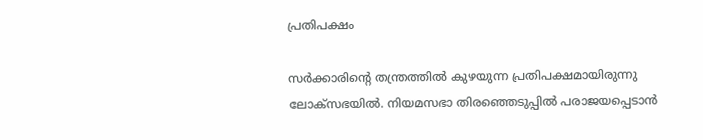പ്രതിപക്ഷം

സര്‍ക്കാരിന്റെ തന്ത്രത്തില്‍ കുഴയുന്ന പ്രതിപക്ഷമായിരുന്നു ലോക്‌സഭയില്‍. നിയമസഭാ തിരഞ്ഞെടുപ്പില്‍ പരാജയപ്പെടാന്‍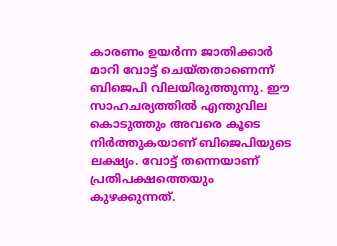കാരണം ഉയര്‍ന്ന ജാതിക്കാര്‍ മാറി വോട്ട് ചെയ്തതാണെന്ന് ബിജെപി വിലയിരുത്തുന്നു. ഈ സാഹചര്യത്തില്‍ എന്തുവില കൊടുത്തും അവരെ കൂടെ നിര്‍ത്തുകയാണ് ബിജെപിയുടെ ലക്ഷ്യം. വോട്ട് തന്നെയാണ് പ്രതിപക്ഷത്തെയും കുഴക്കുന്നത്.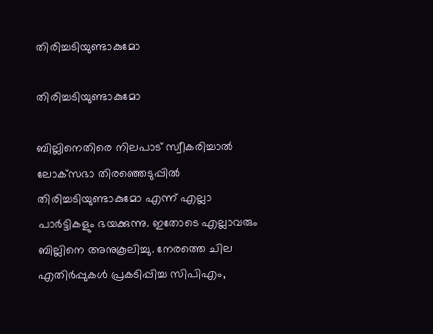തിരിച്ചടിയുണ്ടാകുമോ

തിരിച്ചടിയുണ്ടാകുമോ

ബില്ലിനെതിരെ നിലപാട് സ്വീകരിച്ചാല്‍ ലോക്‌സഭാ തിരഞ്ഞെടുപ്പില്‍ തിരിച്ചടിയുണ്ടാകുമോ എന്ന് എല്ലാ പാര്‍ട്ടികളും ഭയക്കുന്നു. ഇതോടെ എല്ലാവരും ബില്ലിനെ അനുകൂലിച്ചു. നേരത്തെ ചില എതിര്‍പ്പുകള്‍ പ്രകടിപ്പിച്ച സിപിഎം,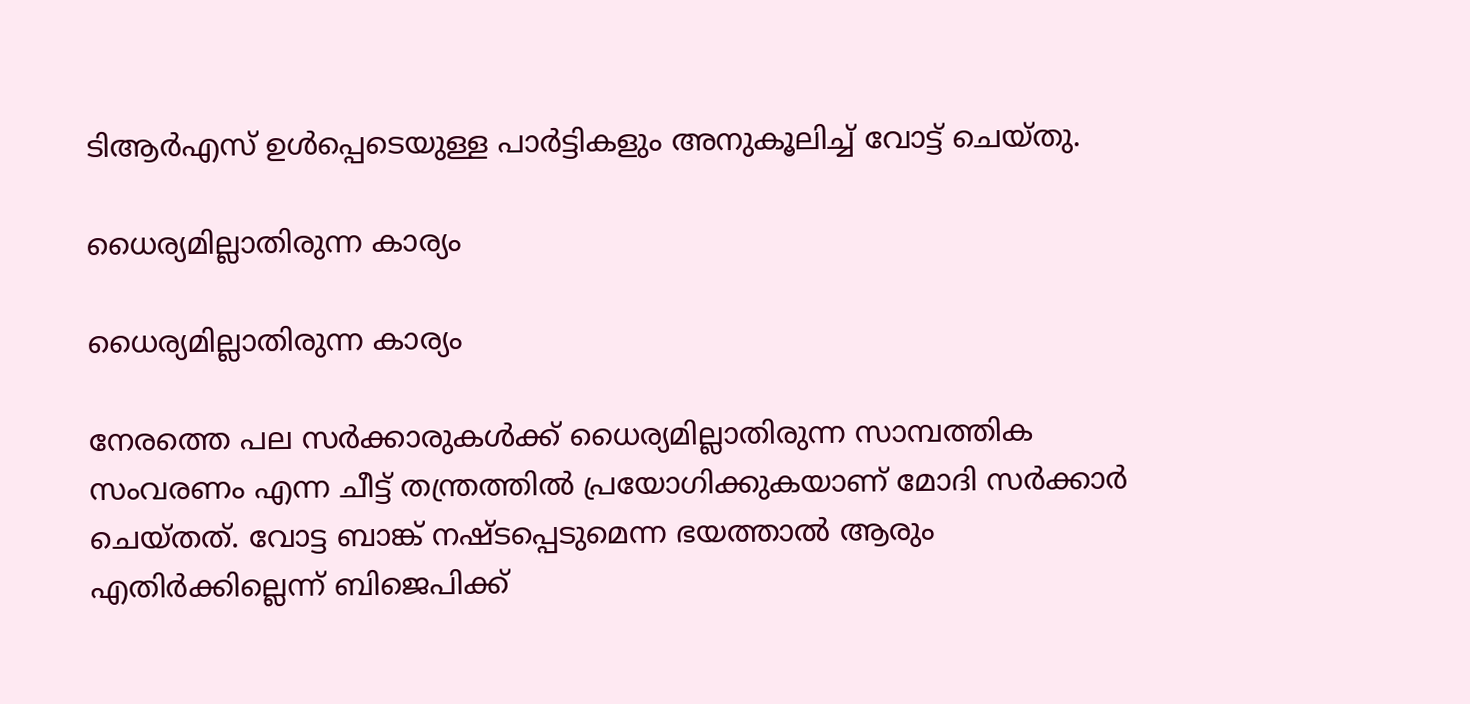ടിആര്‍എസ് ഉള്‍പ്പെടെയുള്ള പാര്‍ട്ടികളും അനുകൂലിച്ച് വോട്ട് ചെയ്തു.

ധൈര്യമില്ലാതിരുന്ന കാര്യം

ധൈര്യമില്ലാതിരുന്ന കാര്യം

നേരത്തെ പല സര്‍ക്കാരുകള്‍ക്ക് ധൈര്യമില്ലാതിരുന്ന സാമ്പത്തിക സംവരണം എന്ന ചീട്ട് തന്ത്രത്തില്‍ പ്രയോഗിക്കുകയാണ് മോദി സര്‍ക്കാര്‍ ചെയ്തത്. വോട്ട ബാങ്ക് നഷ്ടപ്പെടുമെന്ന ഭയത്താല്‍ ആരും എതിര്‍ക്കില്ലെന്ന് ബിജെപിക്ക്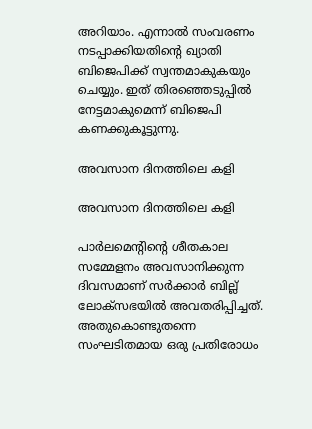അറിയാം. എന്നാല്‍ സംവരണം നടപ്പാക്കിയതിന്റെ ഖ്യാതി ബിജെപിക്ക് സ്വന്തമാകുകയും ചെയ്യും. ഇത് തിരഞ്ഞെടുപ്പില്‍ നേട്ടമാകുമെന്ന് ബിജെപി കണക്കുകൂട്ടുന്നു.

അവസാന ദിനത്തിലെ കളി

അവസാന ദിനത്തിലെ കളി

പാര്‍ലമെന്റിന്റെ ശീതകാല സമ്മേളനം അവസാനിക്കുന്ന ദിവസമാണ് സര്‍ക്കാര്‍ ബില്ല് ലോക്‌സഭയില്‍ അവതരിപ്പിച്ചത്. അതുകൊണ്ടുതന്നെ സംഘടിതമായ ഒരു പ്രതിരോധം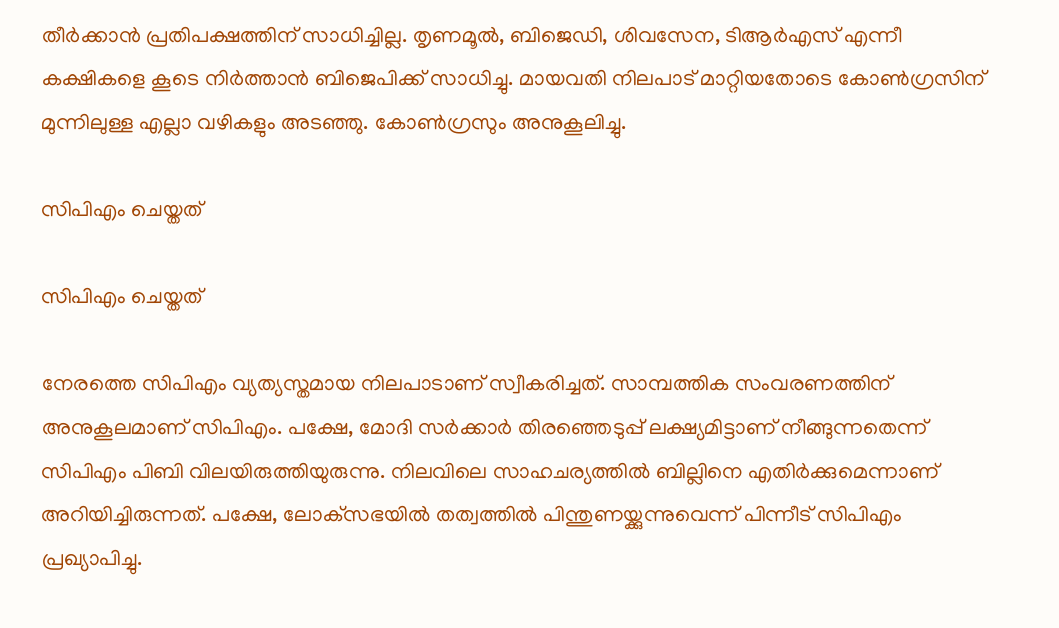തീര്‍ക്കാന്‍ പ്രതിപക്ഷത്തിന് സാധിച്ചില്ല. തൃണമൂല്‍, ബിജെഡി, ശിവസേന, ടിആര്‍എസ് എന്നീ കക്ഷികളെ കൂടെ നിര്‍ത്താന്‍ ബിജെപിക്ക് സാധിച്ചു. മായവതി നിലപാട് മാറ്റിയതോടെ കോണ്‍ഗ്രസിന് മുന്നിലുള്ള എല്ലാ വഴികളും അടഞ്ഞു. കോണ്‍ഗ്രസും അനുകൂലിച്ചു.

സിപിഎം ചെയ്തത്

സിപിഎം ചെയ്തത്

നേരത്തെ സിപിഎം വ്യത്യസ്തമായ നിലപാടാണ് സ്വീകരിച്ചത്. സാമ്പത്തിക സംവരണത്തിന് അനുകൂലമാണ് സിപിഎം. പക്ഷേ, മോദി സര്‍ക്കാര്‍ തിരഞ്ഞെടുപ്പ് ലക്ഷ്യമിട്ടാണ് നീങ്ങുന്നതെന്ന് സിപിഎം പിബി വിലയിരുത്തിയുരുന്നു. നിലവിലെ സാഹചര്യത്തില്‍ ബില്ലിനെ എതിര്‍ക്കുമെന്നാണ് അറിയിച്ചിരുന്നത്. പക്ഷേ, ലോക്‌സഭയില്‍ തത്വത്തില്‍ പിന്തുണയ്ക്കുന്നുവെന്ന് പിന്നീട് സിപിഎം പ്രഖ്യാപിച്ചു.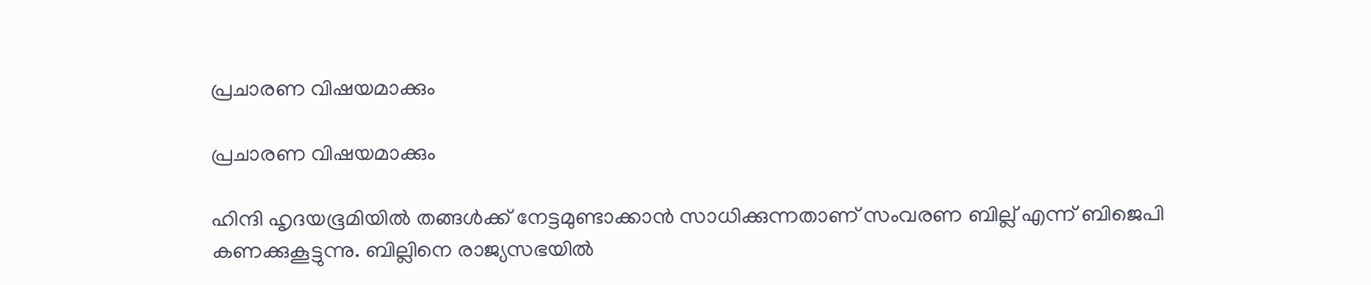പ്രചാരണ വിഷയമാക്കും

പ്രചാരണ വിഷയമാക്കും

ഹിന്ദി ഹൃദയഭൂമിയില്‍ തങ്ങള്‍ക്ക് നേട്ടമുണ്ടാക്കാന്‍ സാധിക്കുന്നതാണ് സംവരണ ബില്ല് എന്ന് ബിജെപി കണക്കുകൂട്ടുന്നു. ബില്ലിനെ രാജ്യസഭയില്‍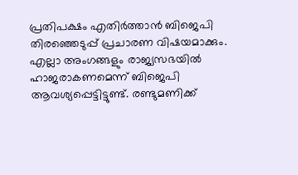പ്രതിപക്ഷം എതിര്‍ത്താന്‍ ബിജെപി തിരഞ്ഞെടുപ്പ് പ്രചാരണ വിഷയമാക്കും. എല്ലാ അംഗങ്ങളും രാജ്യസഭയില്‍ ഹാജരാകണമെന്ന് ബിജെപി ആവശ്യപ്പെട്ടിട്ടുണ്ട്. രണ്ടുമണിക്ക്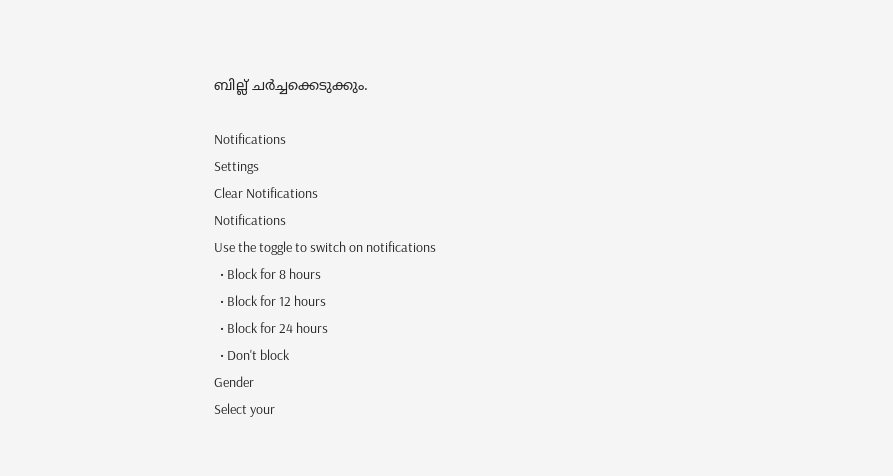ബില്ല് ചര്‍ച്ചക്കെടുക്കും.

Notifications
Settings
Clear Notifications
Notifications
Use the toggle to switch on notifications
  • Block for 8 hours
  • Block for 12 hours
  • Block for 24 hours
  • Don't block
Gender
Select your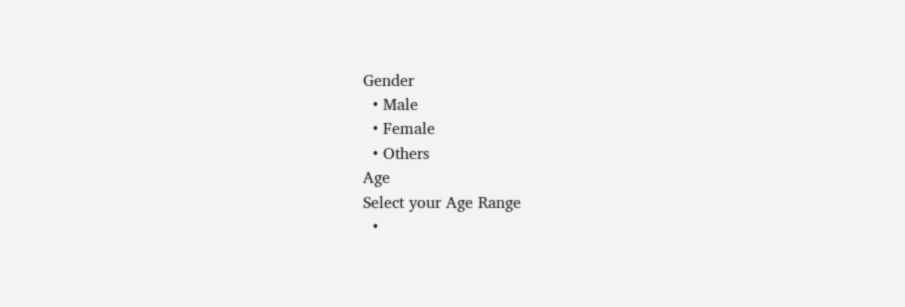Gender
  • Male
  • Female
  • Others
Age
Select your Age Range
  •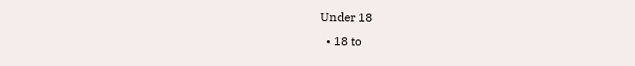Under 18
  • 18 to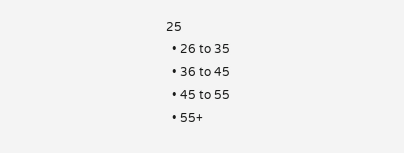25
  • 26 to 35
  • 36 to 45
  • 45 to 55
  • 55+